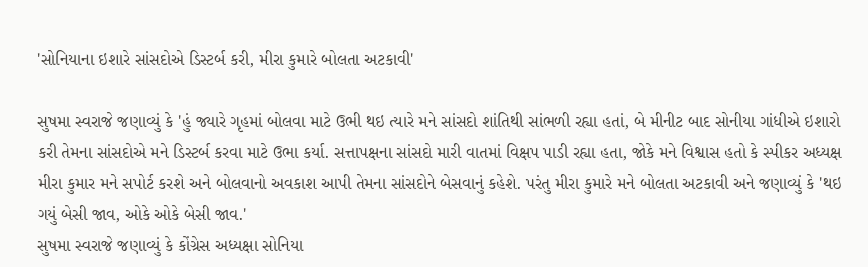'સોનિયાના ઇશારે સાંસદોએ ડિસ્ટર્બ કરી, મીરા કુમારે બોલતા અટકાવી'

સુષમા સ્વરાજે જણાવ્યું કે 'હું જ્યારે ગૃહમાં બોલવા માટે ઉભી થઇ ત્યારે મને સાંસદો શાંતિથી સાંભળી રહ્યા હતાં, બે મીનીટ બાદ સોનીયા ગાંધીએ ઇશારો કરી તેમના સાંસદોએ મને ડિસ્ટર્બ કરવા માટે ઉભા કર્યા. સત્તાપક્ષના સાંસદો મારી વાતમાં વિક્ષપ પાડી રહ્યા હતા, જોકે મને વિશ્વાસ હતો કે સ્પીકર અધ્યક્ષ મીરા કુમાર મને સપોર્ટ કરશે અને બોલવાનો અવકાશ આપી તેમના સાંસદોને બેસવાનું કહેશે. પરંતુ મીરા કુમારે મને બોલતા અટકાવી અને જણાવ્યું કે 'થઇ ગયું બેસી જાવ, ઓકે ઓકે બેસી જાવ.'
સુષમા સ્વરાજે જણાવ્યું કે કોંગ્રેસ અધ્યક્ષા સોનિયા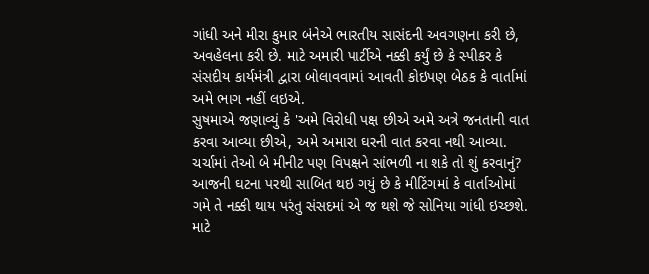ગાંધી અને મીરા કુમાર બંનેએ ભારતીય સાસંદની અવગણના કરી છે, અવહેલના કરી છે. માટે અમારી પાર્ટીએ નક્કી કર્યું છે કે સ્પીકર કે સંસદીય કાર્યમંત્રી દ્વારા બોલાવવામાં આવતી કોઇપણ બેઠક કે વાર્તામાં અમે ભાગ નહીં લઇએ.
સુષમાએ જણાવ્યું કે 'અમે વિરોધી પક્ષ છીએ અમે અત્રે જનતાની વાત કરવા આવ્યા છીએ, અમે અમારા ઘરની વાત કરવા નથી આવ્યા. ચર્ચામાં તેઓ બે મીનીટ પણ વિપક્ષને સાંભળી ના શકે તો શું કરવાનું? આજની ઘટના પરથી સાબિત થઇ ગયું છે કે મીટિંગમાં કે વાર્તાઓમાં ગમે તે નક્કી થાય પરંતુ સંસદમાં એ જ થશે જે સોનિયા ગાંધી ઇચ્છશે. માટે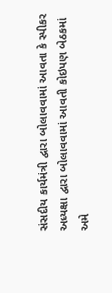સંસદીય કાર્યમંત્રી દ્વારા બોલાવવામાં આવતા કે સ્પીકર અધ્યક્ષા દ્વારા બોલાવવામાં આવતી કોઇપણ બેઠકમાં અમે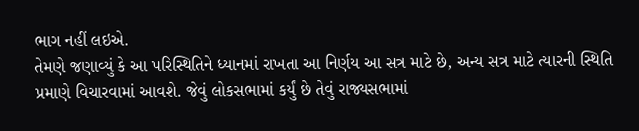ભાગ નહીં લઇએ.
તેમણે જણાવ્યું કે આ પરિસ્થિતિને ધ્યાનમાં રાખતા આ નિર્ણય આ સત્ર માટે છે, અન્ય સત્ર માટે ત્યારની સ્થિતિ પ્રમાણે વિચારવામાં આવશે. જેવું લોકસભામાં કર્યું છે તેવું રાજ્યસભામાં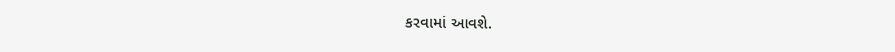કરવામાં આવશે.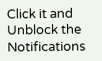Click it and Unblock the Notifications